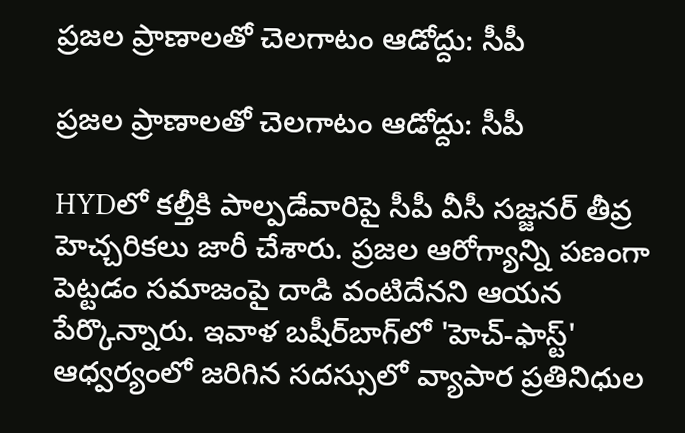ప్రజల ప్రాణాలతో చెలగాటం ఆడోద్దు: సీపీ

ప్రజల ప్రాణాలతో చెలగాటం ఆడోద్దు: సీపీ

HYDలో కల్తీకి పాల్పడేవారిపై సీపీ వీసీ సజ్జనర్ తీవ్ర హెచ్చరికలు జారీ చేశారు. ప్రజల ఆరోగ్యాన్ని పణంగా పెట్టడం సమాజంపై దాడి వంటిదేనని ఆయన పేర్కొన్నారు. ఇవాళ బషీర్‌బాగ్‌లో 'హెచ్‌-ఫాస్ట్‌' ఆధ్వర్యంలో జరిగిన సదస్సులో వ్యాపార ప్రతినిధుల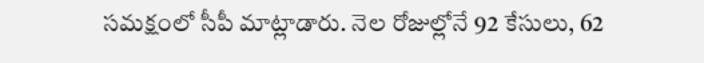సమక్షంలో సీపీ మాట్లాడారు. నెల రోజుల్లోనే 92 కేసులు, 62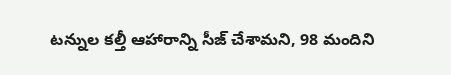టన్నుల కల్తీ ఆహారాన్ని సీజ్ చేశామని, 98 మందిని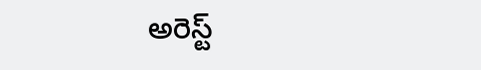అరెస్ట్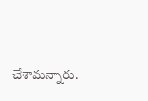చేశామన్నారు.